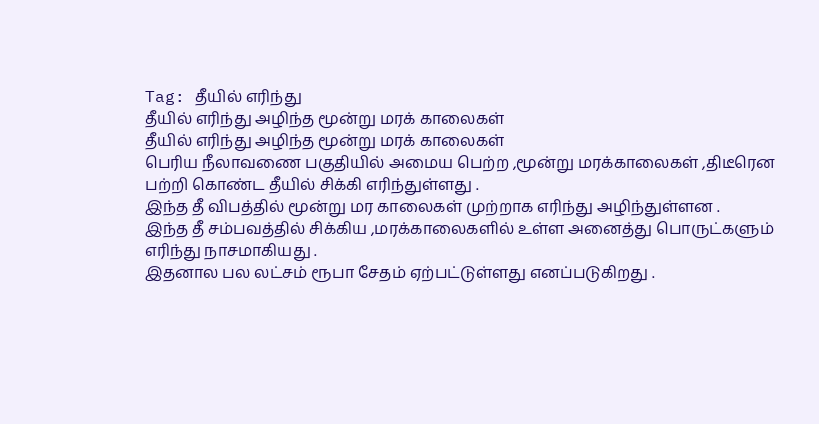Tag: தீயில் எரிந்து
தீயில் எரிந்து அழிந்த மூன்று மரக் காலைகள்
தீயில் எரிந்து அழிந்த மூன்று மரக் காலைகள்
பெரிய நீலாவணை பகுதியில் அமைய பெற்ற ,மூன்று மரக்காலைகள் ,திடீரென பற்றி கொண்ட தீயில் சிக்கி எரிந்துள்ளது .
இந்த தீ விபத்தில் மூன்று மர காலைகள் முற்றாக எரிந்து அழிந்துள்ளன .
இந்த தீ சம்பவத்தில் சிக்கிய ,மரக்காலைகளில் உள்ள அனைத்து பொருட்களும் எரிந்து நாசமாகியது .
இதனால பல லட்சம் ரூபா சேதம் ஏற்பட்டுள்ளது எனப்படுகிறது .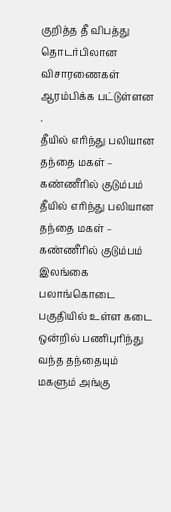குறித்த தீ விபத்து தொடர்பிலான விசாரணைகள் ஆரம்பிக்க பட்டுள்ளன .
தீயில் எரிந்து பலியான தந்தை மகள் – கண்ணீரில் குடும்பம்
தீயில் எரிந்து பலியான தந்தை மகள் – கண்ணீரில் குடும்பம்
இலங்கை பலாங்கொடை பகுதியில் உள்ள கடை ஒன்றில் பணிபுரிந்து
வந்த தந்தையும் மகளும் அங்கு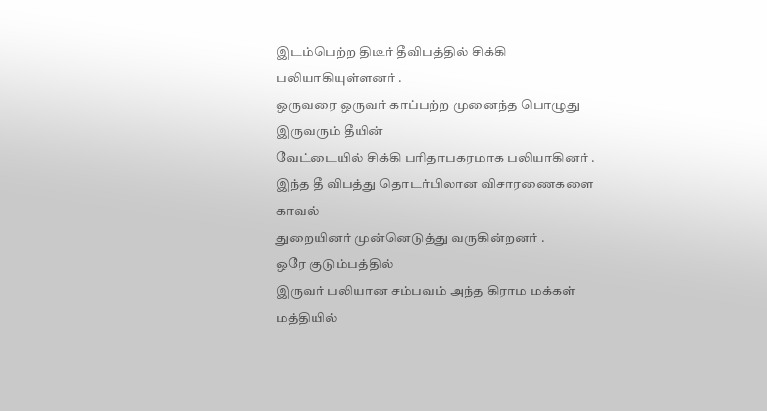இடம்பெற்ற திடீர் தீவிபத்தில் சிக்கி பலியாகியுள்ளனர் .
ஒருவரை ஒருவர் காப்பற்ற முனைந்த பொழுது இருவரும் தீயின்
வேட்டையில் சிக்கி பரிதாபகரமாக பலியாகினர் .
இந்த தீ விபத்து தொடர்பிலான விசாரணைகளை காவல்
துறையினர் முன்னெடுத்து வருகின்றனர் .
ஒரே குடும்பத்தில்
இருவர் பலியான சம்பவம் அந்த கிராம மக்கள் மத்தியில்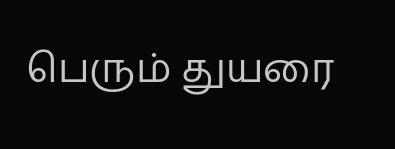பெரும் துயரை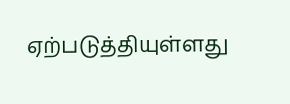ஏற்படுத்தியுள்ளது